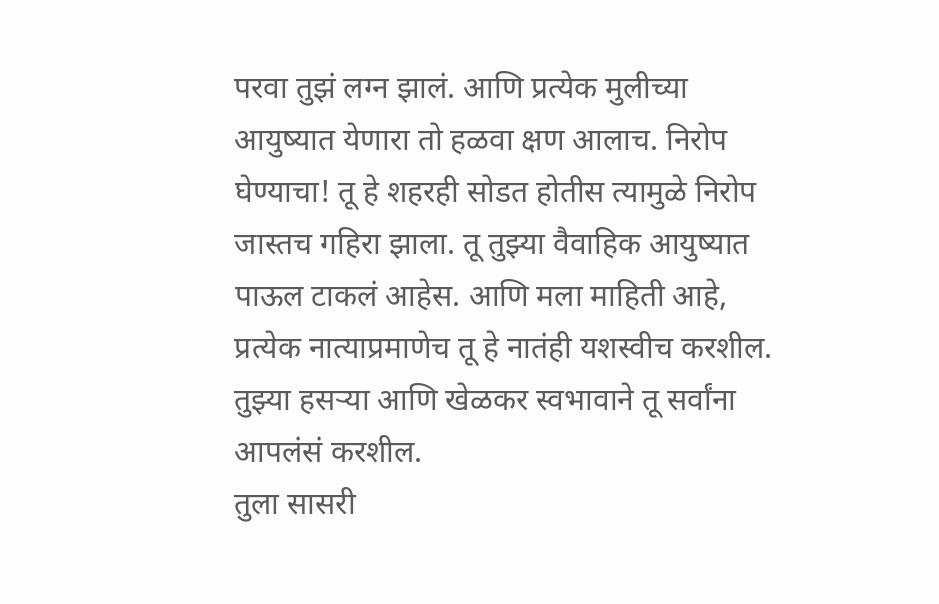परवा तुझं लग्न झालं. आणि प्रत्येक मुलीच्या आयुष्यात येणारा तो हळवा क्षण आलाच. निरोप घेण्याचा! तू हे शहरही सोडत होतीस त्यामुळे निरोप जास्तच गहिरा झाला. तू तुझ्या वैवाहिक आयुष्यात पाऊल टाकलं आहेस. आणि मला माहिती आहे, प्रत्येक नात्याप्रमाणेच तू हे नातंही यशस्वीच करशील. तुझ्या हसऱ्या आणि खेळकर स्वभावाने तू सर्वांना आपलंसं करशील.
तुला सासरी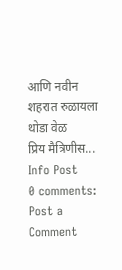आणि नवीन शहरात रुळायला थोडा वेळ
प्रिय मैत्रिणीस...
Info Post
0 comments:
Post a Comment